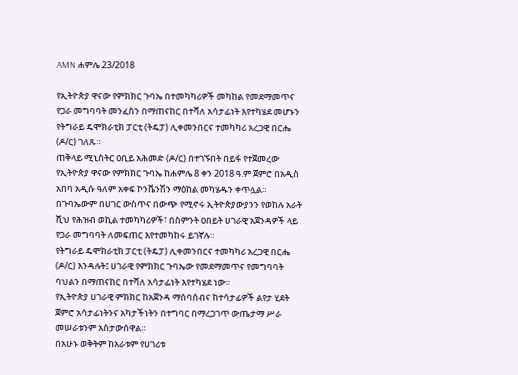AMN ሐምሌ 23/2018

የኢትዮጵያ ዋናው የምክክር ጉባኤ በተመካካሪዎች መካከል የመደማመጥና የጋራ መግባባት መንፈስን በማጠናከር በተሻለ አሳታፊነት እየተካሄደ መሆኑን የትግራይ ዴሞክራቲክ ፓርቲ (ትዴፓ) ሊቀመንበርና ተመካካሪ አረጋዊ በርሔ (ዶ/ር) ገለጹ።
ጠቅላይ ሚኒስትር ዐቢይ አሕመድ (ዶ/ር) በተገኙበት በይፋ የተጀመረው የኢትዮጵያ ዋናው የምክክር ጉባኤ ከሐምሌ 8 ቀን 2018 ዓ.ም ጀምሮ በአዲስ አበባ አዲሱ ዓለም አቀፍ ኮንቬንሽን ማዕከል መካሄዱን ቀጥሏል።
በጉባኤውም በሀገር ውስጥና በውጭ የሚኖሩ ኢትዮጵያውያንን የወከሉ አራት ሺህ የሕዝብ ወኪል ተመካካሪዎች፣ በስምንት ዐበይት ሀገራዊ አጀንዳዎች ላይ የጋራ መግባባት ለመፍጠር እየተመካከሩ ይገኛሉ።
የትግራይ ዴሞክራቲክ ፓርቲ (ትዴፓ) ሊቀመንበርና ተመካካሪ አረጋዊ በርሔ (ዶ/ር) እንዳሉት፤ ሀገራዊ የምክክር ጉባኤው የመደማመጥና የመግባባት ባህልን በማጠናከር በተሻለ አሳታፊነት እየተካሄደ ነው።
የኢትዮጵያ ሀገራዊ ምክክር ከአጀንዳ ማሰባሰብና ከተሳታፊዎች ልየታ ሂደት ጀምሮ አሳታፊነትንና አካታችነትን በተግባር በማረጋገጥ ውጤታማ ሥራ መሠራቱንም አስታውሰዋል።
በአሁኑ ወቅትም ከአራቱም የሀገሪቱ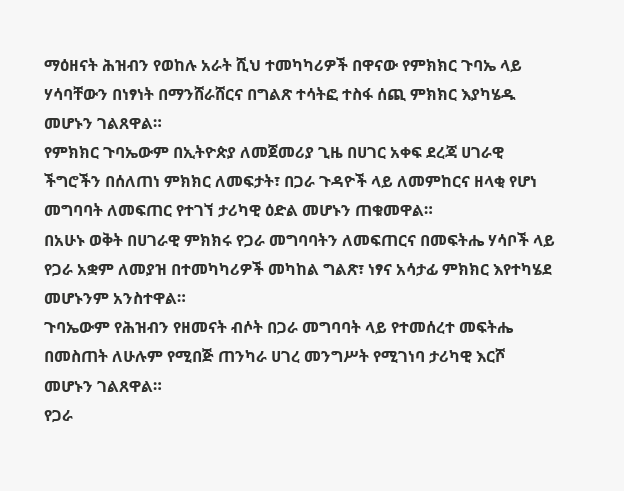ማዕዘናት ሕዝብን የወከሉ አራት ሺህ ተመካካሪዎች በዋናው የምክክር ጉባኤ ላይ ሃሳባቸውን በነፃነት በማንሸራሸርና በግልጽ ተሳትፎ ተስፋ ሰጪ ምክክር እያካሄዱ መሆኑን ገልጸዋል።
የምክክር ጉባኤውም በኢትዮጵያ ለመጀመሪያ ጊዜ በሀገር አቀፍ ደረጃ ሀገራዊ ችግሮችን በሰለጠነ ምክክር ለመፍታት፣ በጋራ ጉዳዮች ላይ ለመምከርና ዘላቂ የሆነ መግባባት ለመፍጠር የተገኘ ታሪካዊ ዕድል መሆኑን ጠቁመዋል።
በአሁኑ ወቅት በሀገራዊ ምክክሩ የጋራ መግባባትን ለመፍጠርና በመፍትሔ ሃሳቦች ላይ የጋራ አቋም ለመያዝ በተመካካሪዎች መካከል ግልጽ፣ ነፃና አሳታፊ ምክክር እየተካሄደ መሆኑንም አንስተዋል።
ጉባኤውም የሕዝብን የዘመናት ብሶት በጋራ መግባባት ላይ የተመሰረተ መፍትሔ በመስጠት ለሁሉም የሚበጅ ጠንካራ ሀገረ መንግሥት የሚገነባ ታሪካዊ እርሾ መሆኑን ገልጸዋል።
የጋራ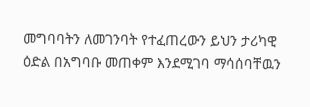መግባባትን ለመገንባት የተፈጠረውን ይህን ታሪካዊ ዕድል በአግባቡ መጠቀም እንደሚገባ ማሳሰባቸዉን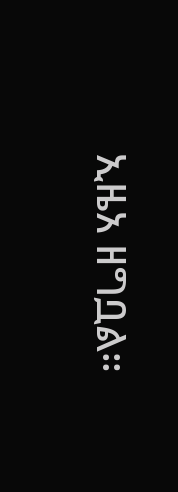ኢዜአ ዘግቧል።